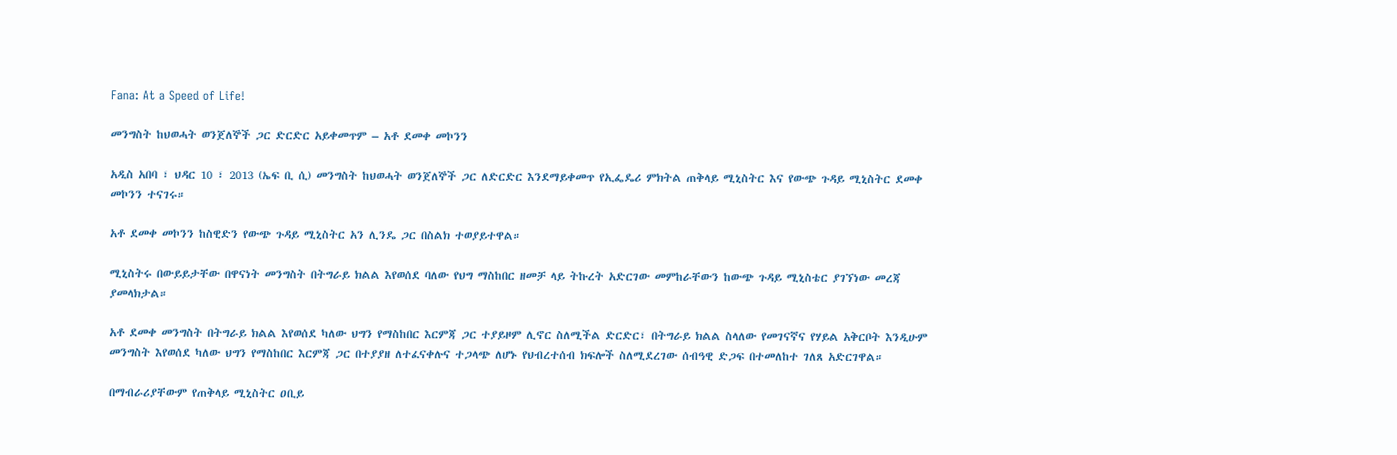Fana: At a Speed of Life!

መንግስት ከህወሓት ወንጀለኞች ጋር ድርድር አይቀመጥም – አቶ ደመቀ መኮንን

አዲስ አበባ ፣ ህዳር 10 ፣ 2013 (ኤፍ ቢ ሲ) መንግስት ከህወሓት ወንጀለኞች ጋር ለድርድር እንደማይቀመጥ የኢፌዴሪ ምክትል ጠቅላይ ሚኒስትር እና የውጭ ጉዳይ ሚኒስትር ደመቀ መኮንን ተናገሩ።

አቶ ደመቀ መኮንን ከስዊድን የውጭ ጉዳይ ሚኒስትር አን ሊንዴ ጋር በስልክ ተወያይተዋል።

ሚኒስትሩ በውይይታቸው በዋናነት መንግስት በትግራይ ክልል እየወሰደ ባለው የህግ ማስከበር ዘመቻ ላይ ትኩረት አድርገው መምከራቸውን ከውጭ ጉዳይ ሚኒስቴር ያገኘነው መረጃ ያመላክታል።

አቶ ደመቀ መንግስት በትግራይ ክልል እየወሰደ ካለው ህግን የማስከበር እርምጃ ጋር ተያይዞም ሊኖር ስለሚችል ድርድር፣ በትግራይ ክልል ስላለው የመገናኛና የሃይል አቅርቦት እንዲሁም መንግስት እየወሰደ ካለው ህግን የማስከበር እርምጃ ጋር በተያያዘ ለተፈናቀሉና ተጋላጭ ለሆኑ የህብረተሰብ ክፍሎች ስለሚደረገው ሰብዓዊ ድጋፍ በተመለከተ ገለጸ አድርገዋል።

በማብራሪያቸውም የጠቅላይ ሚኒስትር ዐቢይ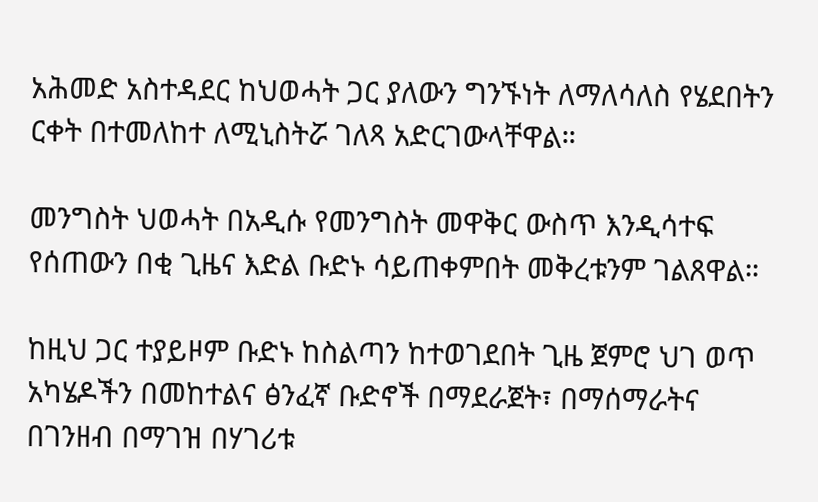አሕመድ አስተዳደር ከህወሓት ጋር ያለውን ግንኙነት ለማለሳለስ የሄደበትን ርቀት በተመለከተ ለሚኒስትሯ ገለጻ አድርገውላቸዋል።

መንግስት ህወሓት በአዲሱ የመንግስት መዋቅር ውስጥ እንዲሳተፍ የሰጠውን በቂ ጊዜና እድል ቡድኑ ሳይጠቀምበት መቅረቱንም ገልጸዋል።

ከዚህ ጋር ተያይዞም ቡድኑ ከስልጣን ከተወገደበት ጊዜ ጀምሮ ህገ ወጥ አካሄዶችን በመከተልና ፅንፈኛ ቡድኖች በማደራጀት፣ በማሰማራትና በገንዘብ በማገዝ በሃገሪቱ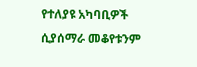የተለያዩ አካባቢዎች ሲያሰማራ መቆየቱንም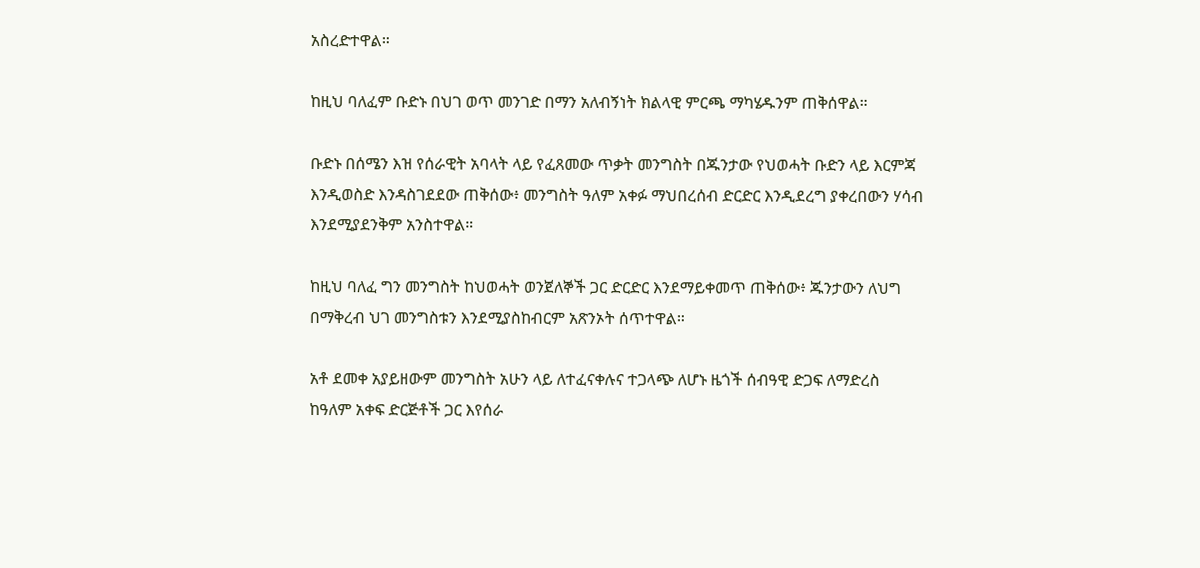አስረድተዋል።

ከዚህ ባለፈም ቡድኑ በህገ ወጥ መንገድ በማን አለብኝነት ክልላዊ ምርጫ ማካሄዱንም ጠቅሰዋል።

ቡድኑ በሰሜን እዝ የሰራዊት አባላት ላይ የፈጸመው ጥቃት መንግስት በጁንታው የህወሓት ቡድን ላይ እርምጃ እንዲወስድ እንዳስገደደው ጠቅሰው፥ መንግስት ዓለም አቀፉ ማህበረሰብ ድርድር እንዲደረግ ያቀረበውን ሃሳብ እንደሚያደንቅም አንስተዋል።

ከዚህ ባለፈ ግን መንግስት ከህወሓት ወንጀለኞች ጋር ድርድር እንደማይቀመጥ ጠቅሰው፥ ጁንታውን ለህግ በማቅረብ ህገ መንግስቱን እንደሚያስከብርም አጽንኦት ሰጥተዋል።

አቶ ደመቀ አያይዘውም መንግስት አሁን ላይ ለተፈናቀሉና ተጋላጭ ለሆኑ ዜጎች ሰብዓዊ ድጋፍ ለማድረስ ከዓለም አቀፍ ድርጅቶች ጋር እየሰራ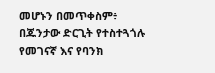መሆኑን በመጥቀስም፥ በጁንታው ድርጊት የተስተጓጎሉ የመገናኛ እና የባንክ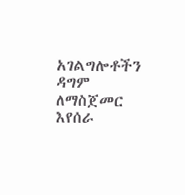አገልግሎቶችን ዳግም ለማስጀመር እየሰራ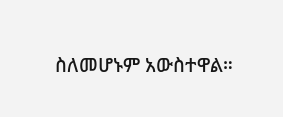ስለመሆኑም አውስተዋል።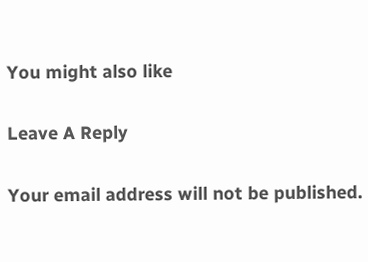You might also like

Leave A Reply

Your email address will not be published.